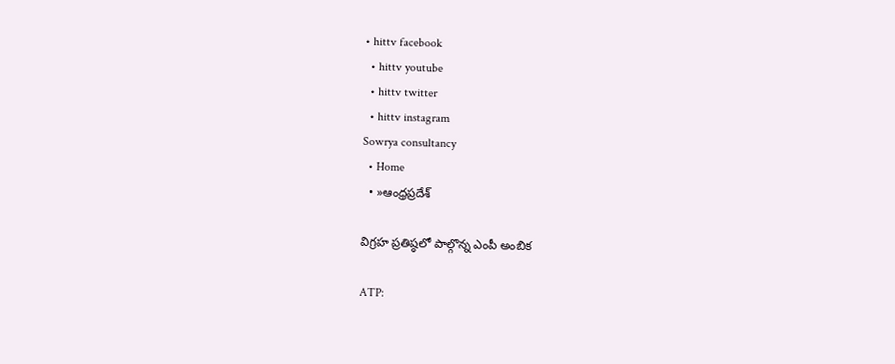• hittv facebook
  • hittv youtube
  • hittv twitter
  • hittv instagram
Sowrya consultancy
  • Home
  • »ఆంధ్రప్రదేశ్

విగ్రహ ప్రతిష్ఠలో పాల్గొన్న ఎంపీ అంబిక

ATP: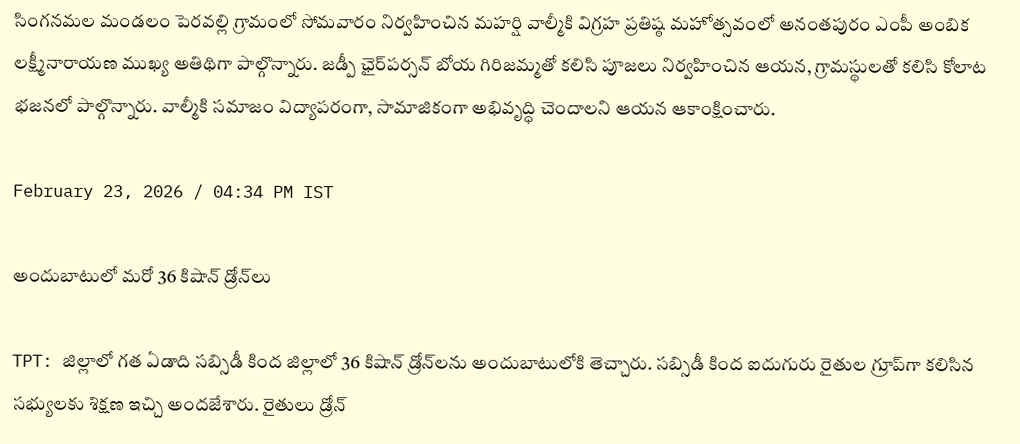సింగనమల మండలం పెరవల్లి గ్రామంలో సోమవారం నిర్వహించిన మహర్షి వాల్మీకి విగ్రహ ప్రతిష్ఠ మహోత్సవంలో అనంతపురం ఎంపీ అంబిక లక్ష్మీనారాయణ ముఖ్య అతిథిగా పాల్గొన్నారు. జడ్పీ ఛైర్‌పర్సన్ బోయ గిరిజమ్మతో కలిసి పూజలు నిర్వహించిన ఆయన, గ్రామస్థులతో కలిసి కోలాట భజనలో పాల్గొన్నారు. వాల్మీకి సమాజం విద్యాపరంగా, సామాజికంగా అభివృద్ధి చెందాలని ఆయన ఆకాంక్షించారు.

February 23, 2026 / 04:34 PM IST

అందుబాటులో మరో 36 కిషాన్ డ్రోన్‌లు

TPT: జిల్లాలో గత ఏడాది సబ్సిడీ కింద జిల్లాలో 36 కిషాన్ డ్రోన్‌లను అందుబాటులోకి తెచ్చారు. సబ్సిడీ కింద ఐదుగురు రైతుల గ్రూప్‌గా కలిసిన సభ్యులకు శిక్షణ ఇచ్చి అందజేశారు. రైతులు డ్రోన్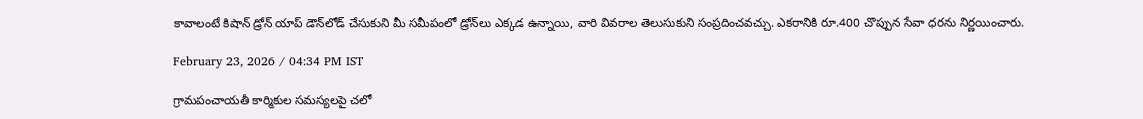కావాలంటే కిషాన్ డ్రోన్ యాప్ డౌన్‌లోడ్ చేసుకుని మీ సమీపంలో డ్రోన్‌లు ఎక్కడ ఉన్నాయి, వారి వివరాల తెలుసుకుని సంప్రదించవచ్చు. ఎకరానికి రూ.400 చొప్పున సేవా ధరను నిర్ణయించారు.

February 23, 2026 / 04:34 PM IST

గ్రామపంచాయతీ కార్మికుల సమస్యలపై చలో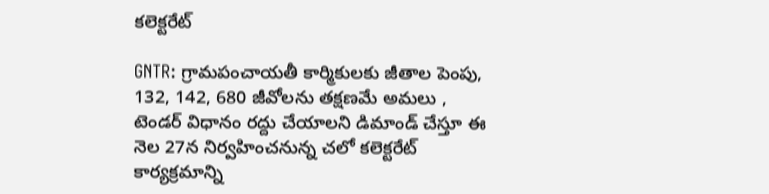కలెక్టరేట్

GNTR: గ్రామపంచాయతీ కార్మికులకు జీతాల పెంపు, 132, 142, 680 జీవోలను తక్షణమే అమలు , టెండర్ విధానం రద్దు చేయాలని డిమాండ్ చేస్తూ ఈ నెల 27న నిర్వహించనున్న చలో కలెక్టరేట్ కార్యక్రమాన్ని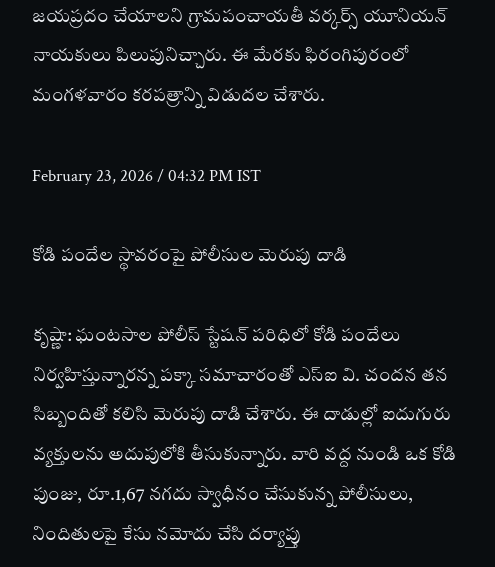జయప్రదం చేయాలని గ్రామపంచాయతీ వర్కర్స్ యూనియన్ నాయకులు పిలుపునిచ్చారు. ఈ మేరకు ఫిరంగిపురంలో మంగళవారం కరపత్రాన్ని విడుదల చేశారు.

February 23, 2026 / 04:32 PM IST

కోడి పందేల స్థావరంపై పోలీసుల మెరుపు దాడి

కృష్ణా: ఘంటసాల పోలీస్ స్టేషన్ పరిధిలో కోడి పందేలు నిర్వహిస్తున్నారన్న పక్కా సమాచారంతో ఎస్‌ఐ వి. చందన తన సిబ్బందితో కలిసి మెరుపు దాడి చేశారు. ఈ దాడుల్లో ఐదుగురు వ్యక్తులను అదుపులోకి తీసుకున్నారు. వారి వద్ద నుండి ఒక కోడి పుంజు, రూ.1,67 నగదు స్వాధీనం చేసుకున్న పోలీసులు, నిందితులపై కేసు నమోదు చేసి దర్యాప్తు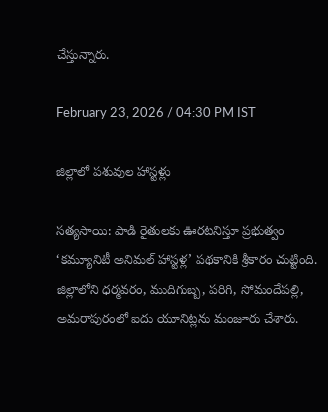చేస్తున్నారు.

February 23, 2026 / 04:30 PM IST

జిల్లాలో పశువుల హాస్టళ్లు

సత్యసాయి: పాడి రైతులకు ఊరటనిస్తూ ప్రభుత్వం ‘కమ్యూనిటీ అనిమల్ హాస్టళ్ల’ పథకానికి శ్రీకారం చుట్టింది. జిల్లాలోని ధర్మవరం, ముదిగుబ్బ, పరిగి, సోమందేపల్లి, అమరాపురంలో ఐదు యూనిట్లను మంజూరు చేశారు.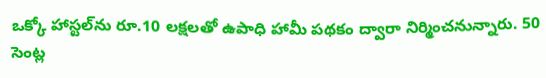ఒక్కో హాస్టల్‌ను రూ.10 లక్షలతో ఉపాధి హామీ పథకం ద్వారా నిర్మించనున్నారు. 50 సెంట్ల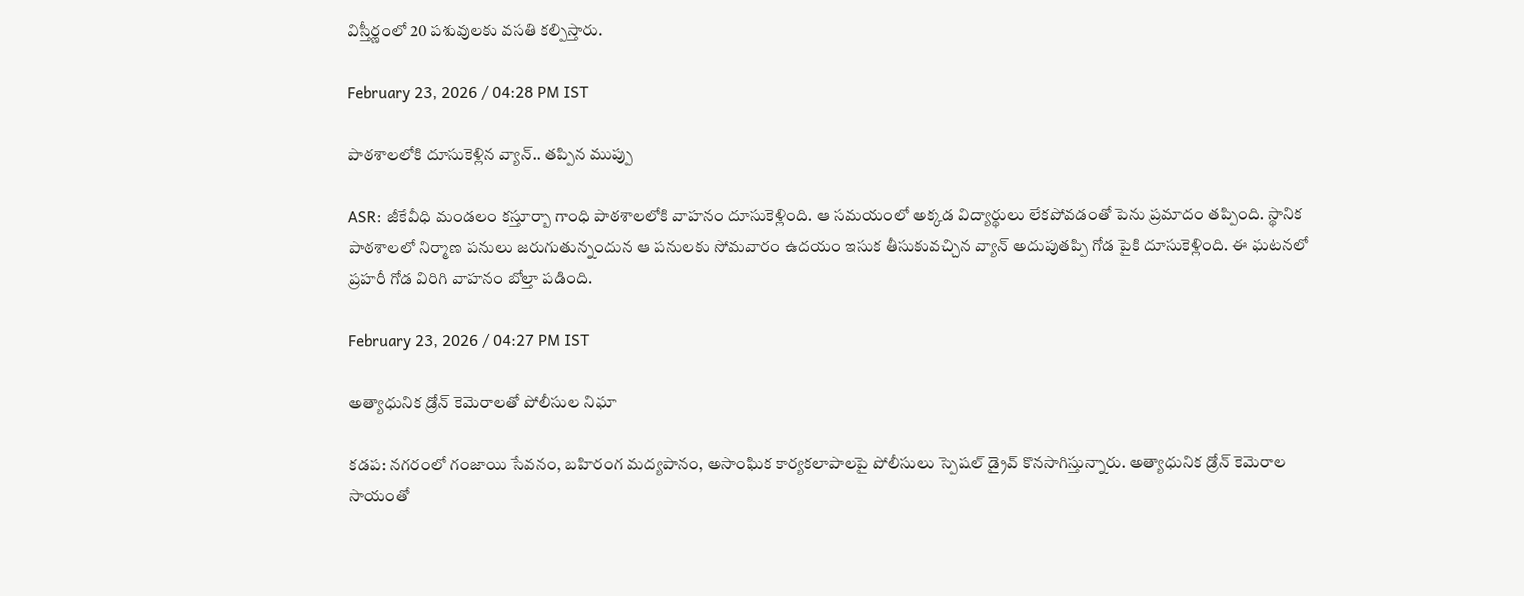విస్తీర్ణంలో 20 పశువులకు వసతి కల్పిస్తారు.

February 23, 2026 / 04:28 PM IST

పాఠశాలలోకి దూసుకెళ్లిన వ్యాన్.. తప్పిన ముప్పు

ASR: జీకేవీధి మండలం కస్తూర్బా గాంధి పాఠశాలలోకి వాహనం దూసుకెళ్లింది. ఆ సమయంలో అక్కడ విద్యార్థులు లేకపోవడంతో పెను ప్రమాదం తప్పింది. స్థానిక పాఠశాలలో నిర్మాణ పనులు జరుగుతున్నందున ఆ పనులకు సోమవారం ఉదయం ఇసుక తీసుకువచ్చిన వ్యాన్ అదుపుతప్పి గోడ పైకి దూసుకెళ్లింది. ఈ ఘటనలో ప్రహరీ గోడ విరిగి వాహనం బోల్తా పడింది.

February 23, 2026 / 04:27 PM IST

అత్యాధునిక డ్రోన్ కెమెరాలతో పోలీసుల నిఘా

కడప: నగరంలో గంజాయి సేవనం, బహిరంగ మద్యపానం, అసాంఘిక కార్యకలాపాలపై పోలీసులు స్పెషల్ డ్రైవ్ కొనసాగిస్తున్నారు. అత్యాధునిక డ్రోన్ కెమెరాల సాయంతో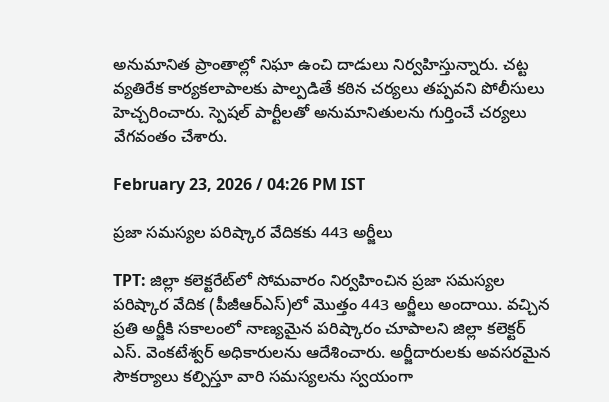అనుమానిత ప్రాంతాల్లో నిఘా ఉంచి దాడులు నిర్వహిస్తున్నారు. చట్ట వ్యతిరేక కార్యకలాపాలకు పాల్పడితే కఠిన చర్యలు తప్పవని పోలీసులు హెచ్చరించారు. స్పెషల్ పార్టీలతో అనుమానితులను గుర్తించే చర్యలు వేగవంతం చేశారు.

February 23, 2026 / 04:26 PM IST

ప్రజా సమస్యల పరిష్కార వేదికకు 443 అర్జీలు

TPT: జిల్లా కలెక్టరేట్‌లో సోమవారం నిర్వహించిన ప్రజా సమస్యల పరిష్కార వేదిక (పీజీఆర్‌ఎస్)లో మొత్తం 443 అర్జీలు అందాయి. వచ్చిన ప్రతి అర్జీకి సకాలంలో నాణ్యమైన పరిష్కారం చూపాలని జిల్లా కలెక్టర్ ఎస్. వెంకటేశ్వర్ అధికారులను ఆదేశించారు. అర్జీదారులకు అవసరమైన సౌకర్యాలు కల్పిస్తూ వారి సమస్యలను స్వయంగా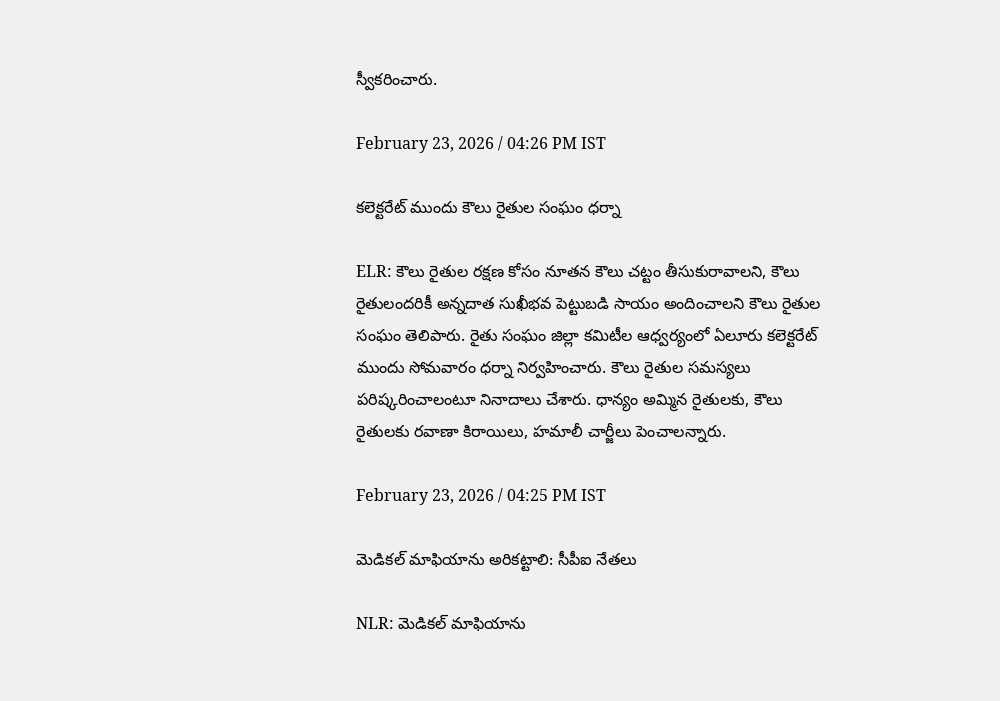స్వీకరించారు.

February 23, 2026 / 04:26 PM IST

కలెక్టరేట్ ముందు కౌలు రైతుల సంఘం ధర్నా

ELR: కౌలు రైతుల రక్షణ కోసం నూతన కౌలు చట్టం తీసుకురావాలని, కౌలు రైతులందరికీ అన్నదాత సుఖీభవ పెట్టుబడి సాయం అందించాలని కౌలు రైతుల సంఘం తెలిపారు. రైతు సంఘం జిల్లా కమిటీల ఆధ్వర్యంలో ఏలూరు కలెక్టరేట్ ముందు సోమవారం ధర్నా నిర్వహించారు. కౌలు రైతుల సమస్యలు పరిష్కరించాలంటూ నినాదాలు చేశారు. ధాన్యం అమ్మిన రైతులకు, కౌలు రైతులకు రవాణా కిరాయిలు, హమాలీ చార్జీలు పెంచాలన్నారు.

February 23, 2026 / 04:25 PM IST

మెడికల్ మాఫియాను అరికట్టాలి: సీపీఐ నేతలు

NLR: మెడికల్ మాఫియాను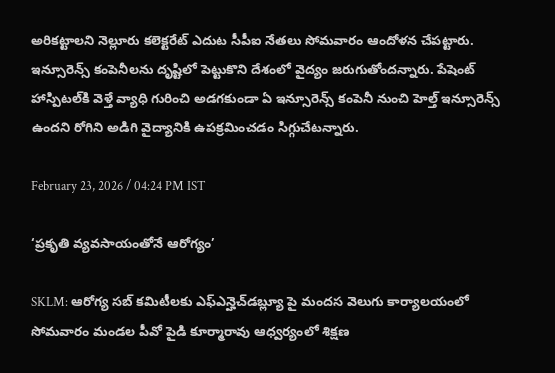అరికట్టాలని నెల్లూరు కలెక్టరేట్ ఎదుట సీపీఐ నేతలు సోమవారం ఆందోళన చేపట్టారు. ఇన్సూరెన్స్ కంపెనీలను దృష్టిలో పెట్టుకొని దేశంలో వైద్యం జరుగుతోందన్నారు. పేషెంట్ హాస్పిటల్‌కి వెళ్తే వ్యాధి గురించి అడగకుండా ఏ ఇన్సూరెన్స్ కంపెనీ నుంచి హెల్త్ ఇన్సూరెన్స్ ఉందని రోగిని అడిగి వైద్యానికి ఉపక్రమించడం సిగ్గుచేటన్నారు.

February 23, 2026 / 04:24 PM IST

‘ప్రకృతి వ్యవసాయంతోనే ఆరోగ్యం’

SKLM: ఆరోగ్య సబ్ కమిటీలకు ఎఫ్ఎన్హెచ్‌డబ్ల్యూ పై మందస వెలుగు కార్యాలయంలో సోమవారం మండల పీవో పైడి కూర్మారావు ఆధ్వర్యంలో శిక్షణ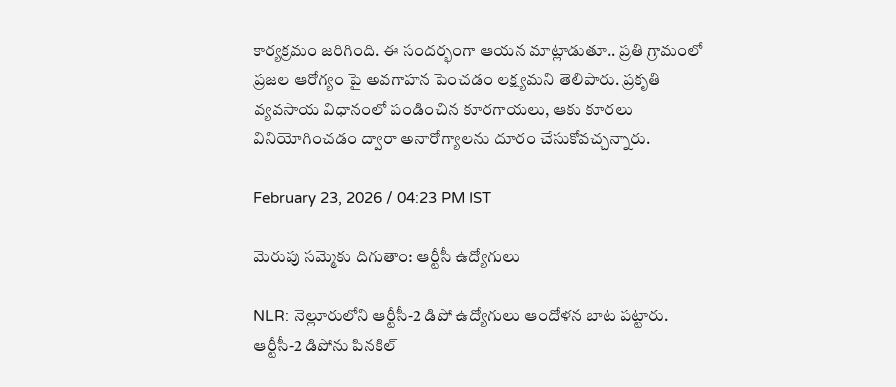కార్యక్రమం జరిగింది. ఈ సందర్భంగా ఆయన మాట్లాడుతూ.. ప్రతి గ్రామంలో ప్రజల ఆరోగ్యం పై అవగాహన పెంచడం లక్ష్యమని తెలిపారు. ప్రకృతి వ్యవసాయ విధానంలో పండించిన కూరగాయలు, ఆకు కూరలు వినియోగించడం ద్వారా అనారోగ్యాలను దూరం చేసుకోవచ్చన్నారు.

February 23, 2026 / 04:23 PM IST

మెరుపు సమ్మెకు దిగుతాం: ఆర్టీసీ ఉద్యోగులు

NLR: నెల్లూరులోని ఆర్టీసీ-2 డిపో ఉద్యోగులు ఆందోళన బాట పట్టారు. ఆర్టీసీ-2 డిపోను పినకిల్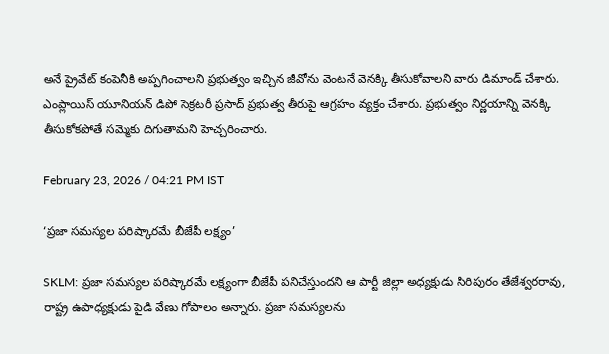అనే ప్రైవేట్ కంపెనీకి అప్పగించాలని ప్రభుత్వం ఇచ్చిన జీవోను వెంటనే వెనక్కి తీసుకోవాలని వారు డిమాండ్ చేశారు. ఎంప్లాయిస్ యూనియన్ డిపో సెక్రటరీ ప్రసాద్ ప్రభుత్వ తీరుపై ఆగ్రహం వ్యక్తం చేశారు. ప్రభుత్వం నిర్ణయాన్ని వెనక్కి తీసుకోకపోతే సమ్మెకు దిగుతామని హెచ్చరించారు.

February 23, 2026 / 04:21 PM IST

‘ప్రజా సమస్యల పరిష్కారమే బీజేపీ లక్ష్యం’

SKLM: ప్రజా సమస్యల పరిష్కారమే లక్ష్యంగా బీజేపీ పనిచేస్తుందని ఆ పార్టీ జిల్లా అధ్యక్షుడు సిరిపురం తేజేశ్వరరావు, రాష్ట్ర ఉపాధ్యక్షుడు పైడి వేణు గోపాలం అన్నారు. ప్రజా సమస్యలను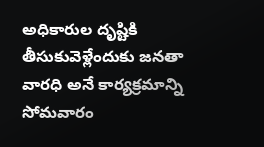అధికారుల దృష్టికి తీసుకువెళ్లేందుకు జనతా వారధి అనే కార్యక్రమాన్ని సోమవారం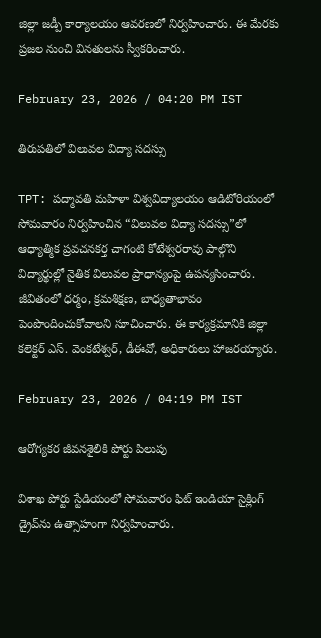జిల్లా జడ్పీ కార్యాలయం ఆవరణలో నిర్వహించారు. ఈ మేరకు ప్రజల నుంచి వినతులను స్వీకరించారు.

February 23, 2026 / 04:20 PM IST

తిరుపతిలో విలువల విద్యా సదస్సు

TPT: పద్మావతి మహిళా విశ్వవిద్యాలయం ఆడిటోరియంలో సోమవారం నిర్వహించిన “విలువల విద్యా సదస్సు”లో ఆధ్యాత్మిక ప్రవచనకర్త చాగంటి కోటేశ్వరరావు పాల్గొని విద్యార్థుల్లో నైతిక విలువల ప్రాధాన్యంపై ఉపన్యసించారు. జీవితంలో ధర్మం, క్రమశిక్షణ, బాధ్యతాభావం పెంపొందించుకోవాలని సూచించారు. ఈ కార్యక్రమానికి జిల్లా కలెక్టర్ ఎస్. వెంకటేశ్వర్, డీఈవో, అధికారులు హాజరయ్యారు.

February 23, 2026 / 04:19 PM IST

ఆరోగ్యకర జీవనశైలికి పోర్టు పిలుపు

విశాఖ పోర్టు స్టేడియంలో సోమ‌వారం ఫిట్ ఇండియా సైక్లింగ్ డ్రైవ్‌ను ఉత్సాహంగా నిర్వహించారు.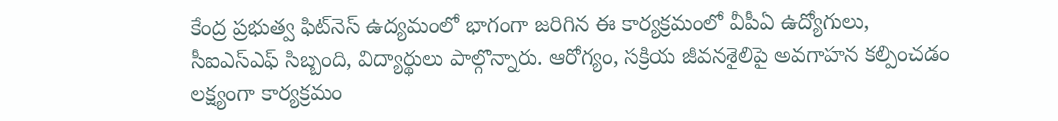కేంద్ర ప్రభుత్వ ఫిట్‌నెస్ ఉద్యమంలో భాగంగా జరిగిన ఈ కార్యక్రమంలో వీపీఏ ఉద్యోగులు, సీఐఎస్ఎఫ్ సిబ్బంది, విద్యార్థులు పాల్గొన్నారు. ఆరోగ్యం, సక్రియ జీవనశైలిపై అవగాహన కల్పించడం లక్ష్యంగా కార్యక్రమం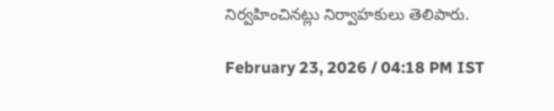నిర్వహించినట్లు నిర్వాహకులు తెలిపారు.

February 23, 2026 / 04:18 PM IST